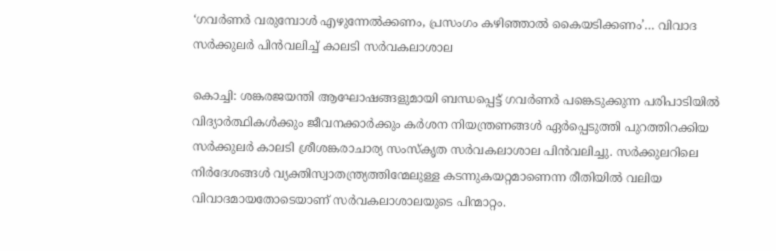‘ഗവർണർ വരുമ്പോൾ എഴുന്നേൽക്കണം, പ്രസംഗം കഴിഞ്ഞാൽ കൈയടിക്കണം’… വിവാദ സർക്കുലർ പിൻവലിച്ച് കാലടി സർവകലാശാല

കൊച്ചി: ശങ്കരജയന്തി ആഘോഷങ്ങളുമായി ബന്ധപ്പെട്ട് ഗവർണർ പങ്കെടുക്കുന്ന പരിപാടിയിൽ വിദ്യാർത്ഥികൾക്കും ജീവനക്കാർക്കും കർശന നിയന്ത്രണങ്ങൾ ഏർപ്പെടുത്തി പുറത്തിറക്കിയ സർക്കുലർ കാലടി ശ്രീശങ്കരാചാര്യ സംസ്കൃത സർവകലാശാല പിൻവലിച്ചു. സർക്കുലറിലെ നിർദേശങ്ങൾ വ്യക്തിസ്വാതന്ത്ര്യത്തിന്മേലുള്ള കടന്നുകയറ്റമാണെന്ന രീതിയിൽ വലിയ വിവാദമായതോടെയാണ് സർവകലാശാലയുടെ പിന്മാറ്റം.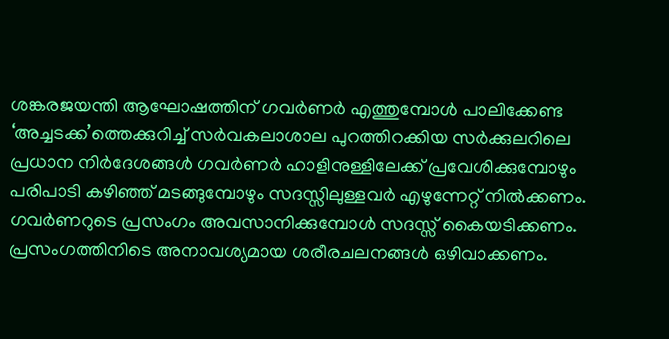ശങ്കരജയന്തി ആഘോഷത്തിന് ഗവർണർ എത്തുമ്പോൾ പാലിക്കേണ്ട ‘അച്ചടക്ക’ത്തെക്കുറിച്ച് സർവകലാശാല പുറത്തിറക്കിയ സർക്കുലറിലെ പ്രധാന നിർദേശങ്ങൾ ഗവർണർ ഹാളിനുള്ളിലേക്ക് പ്രവേശിക്കുമ്പോഴും പരിപാടി കഴിഞ്ഞ് മടങ്ങുമ്പോഴും സദസ്സിലുള്ളവർ എഴുന്നേറ്റ് നിൽക്കണം. ഗവർണറുടെ പ്രസംഗം അവസാനിക്കുമ്പോൾ സദസ്സ് കൈയടിക്കണം. പ്രസംഗത്തിനിടെ അനാവശ്യമായ ശരീരചലനങ്ങൾ ഒഴിവാക്കണം.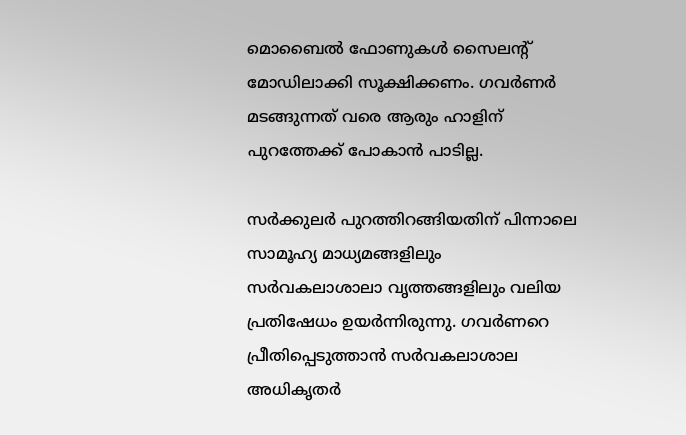മൊബൈൽ ഫോണുകൾ സൈലന്റ് മോഡിലാക്കി സൂക്ഷിക്കണം. ഗവർണർ മടങ്ങുന്നത് വരെ ആരും ഹാളിന് പുറത്തേക്ക് പോകാൻ പാടില്ല.

സർക്കുലർ പുറത്തിറങ്ങിയതിന് പിന്നാലെ സാമൂഹ്യ മാധ്യമങ്ങളിലും സർവകലാശാലാ വൃത്തങ്ങളിലും വലിയ പ്രതിഷേധം ഉയർന്നിരുന്നു. ഗവർണറെ പ്രീതിപ്പെടുത്താൻ സർവകലാശാല അധികൃതർ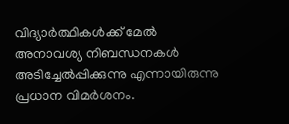വിദ്യാർത്ഥികൾക്ക് മേൽ അനാവശ്യ നിബന്ധനകൾ അടിച്ചേൽപ്പിക്കുന്നു എന്നായിരുന്നു പ്രധാന വിമർശനം.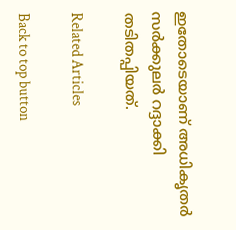ഇതോടെയാണ് അധികൃതർ സർക്കുലർ റദ്ദാക്കി തടിതപ്പിയത്.

Related Articles

Back to top button